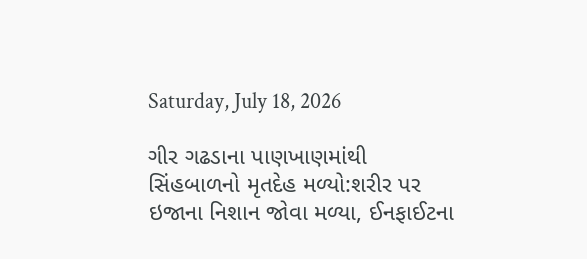Saturday, July 18, 2026

ગીર ગઢડાના પાણખાણમાંથી સિંહબાળનો મૃતદેહ મળ્યો:શરીર પર ઇજાના નિશાન જોવા મળ્યા, ઈનફાઈટના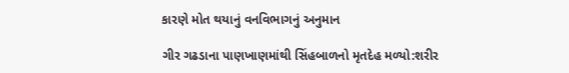કારણે મોત થયાનું વનવિભાગનું અનુમાન

ગીર ગઢડાના પાણખાણમાંથી સિંહબાળનો મૃતદેહ મળ્યો:શરીર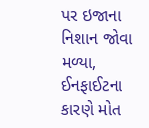પર ઇજાના નિશાન જોવા મળ્યા, ઈનફાઈટના કારણે મોત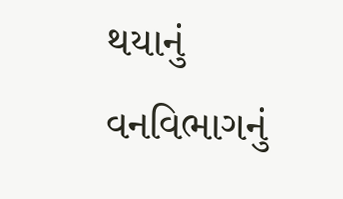થયાનું વનવિભાગનું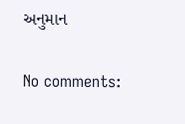અનુમાન

No comments: